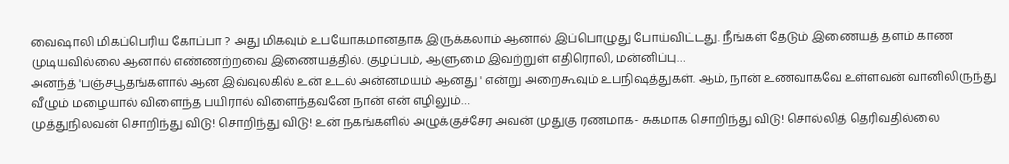வைஷாலி மிகப்பெரிய கோப்பா ? அது மிகவும் உபயோகமானதாக இருக்கலாம் ஆனால் இப்பொழுது போய்விட்டது. நீங்கள் தேடும் இணையத் தளம் காண முடியவில்லை ஆனால் எண்ணற்றவை இணையத்தில். குழப்பம், ஆளுமை இவற்றுள் எதிரொலி, மன்னிப்பு…
அனந்த் 'பஞ்சபூதங்களால் ஆன இவ்வுலகில் உன் உடல் அன்னமயம் ஆனது ' என்று அறைகூவும் உபநிஷத்துகள். ஆம், நான் உணவாகவே உள்ளவன் வானிலிருந்து வீழும் மழையால் விளைந்த பயிரால் விளைந்தவனே நான் என் எழிலும்…
முத்துநிலவன் சொறிந்து விடு! சொறிந்து விடு! உன் நகங்களில் அழுக்குச்சேர அவன் முதுகு ரணமாக- சுகமாக சொறிந்து விடு! சொல்லித் தெரிவதில்லை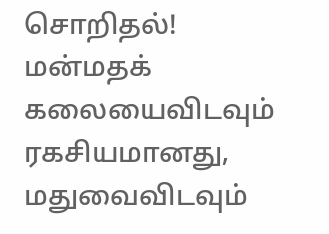சொறிதல்! மன்மதக் கலையைவிடவும் ரகசியமானது, மதுவைவிடவும்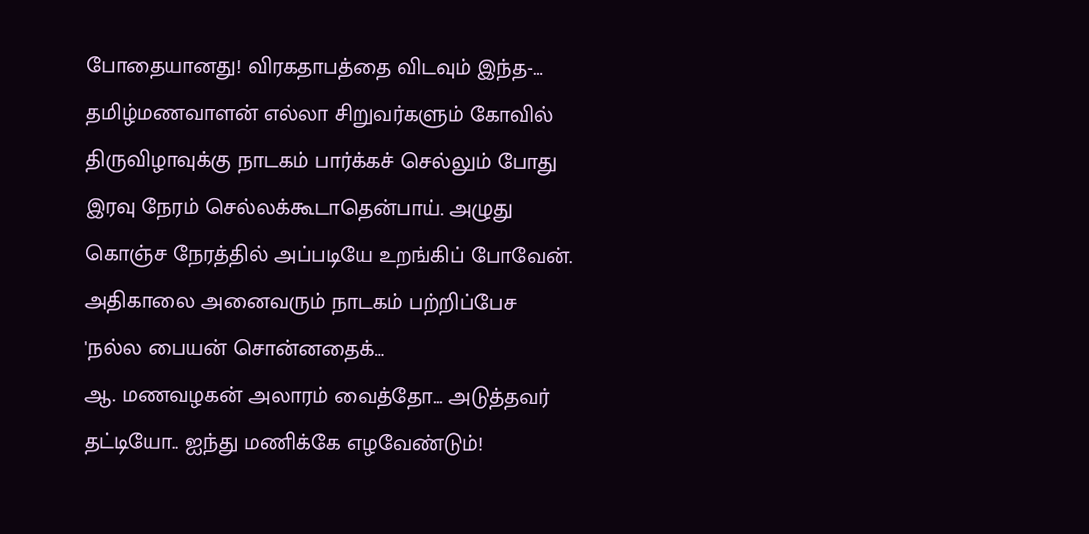போதையானது! விரகதாபத்தை விடவும் இந்த-…
தமிழ்மணவாளன் எல்லா சிறுவர்களும் கோவில் திருவிழாவுக்கு நாடகம் பார்க்கச் செல்லும் போது இரவு நேரம் செல்லக்கூடாதென்பாய். அழுது கொஞ்ச நேரத்தில் அப்படியே உறங்கிப் போவேன். அதிகாலை அனைவரும் நாடகம் பற்றிப்பேச 'நல்ல பையன் சொன்னதைக்…
ஆ. மணவழகன் அலாரம் வைத்தோ... அடுத்தவர் தட்டியோ.. ஐந்து மணிக்கே எழவேண்டும்!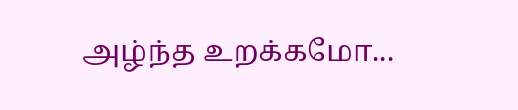அழ்ந்த உறக்கமோ...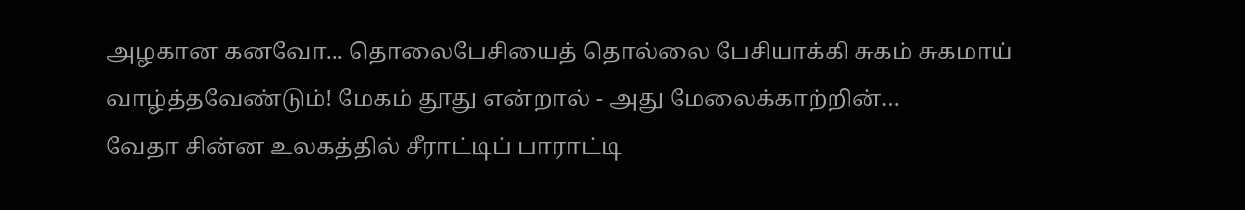அழகான கனவோ... தொலைபேசியைத் தொல்லை பேசியாக்கி சுகம் சுகமாய் வாழ்த்தவேண்டும்! மேகம் தூது என்றால் - அது மேலைக்காற்றின்…
வேதா சின்ன உலகத்தில் சீராட்டிப் பாராட்டி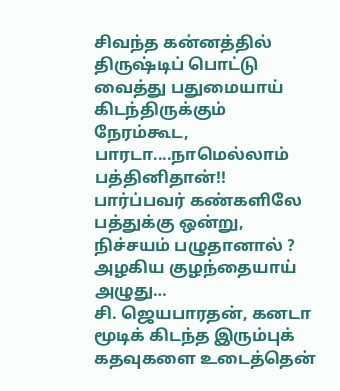சிவந்த கன்னத்தில் திருஷ்டிப் பொட்டு வைத்து பதுமையாய் கிடந்திருக்கும் நேரம்கூட, பாரடா....நாமெல்லாம் பத்தினிதான்!! பார்ப்பவர் கண்களிலே பத்துக்கு ஒன்று, நிச்சயம் பழுதானால் ? அழகிய குழந்தையாய் அழுது…
சி. ஜெயபாரதன், கனடா மூடிக் கிடந்த இரும்புக் கதவுகளை உடைத்தென்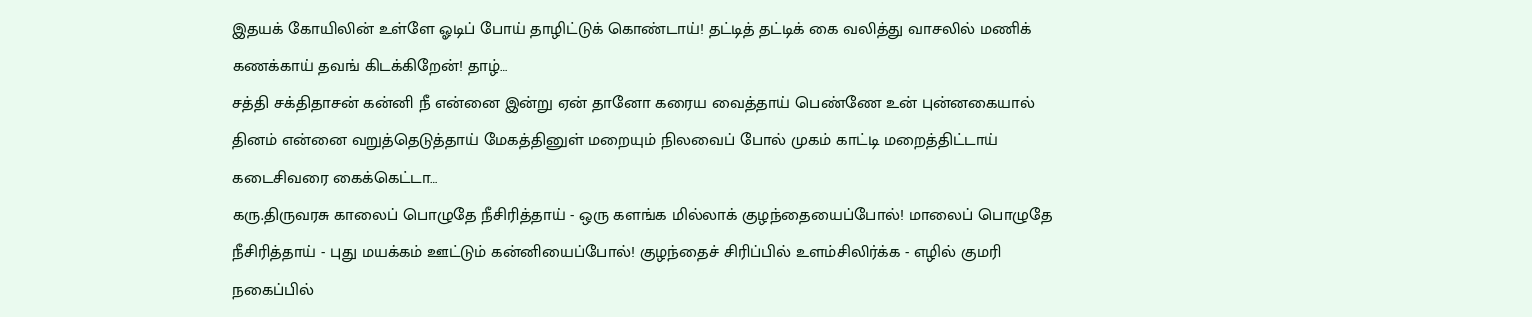இதயக் கோயிலின் உள்ளே ஓடிப் போய் தாழிட்டுக் கொண்டாய்! தட்டித் தட்டிக் கை வலித்து வாசலில் மணிக் கணக்காய் தவங் கிடக்கிறேன்! தாழ்…
சத்தி சக்திதாசன் கன்னி நீ என்னை இன்று ஏன் தானோ கரைய வைத்தாய் பெண்ணே உன் புன்னகையால் தினம் என்னை வறுத்தெடுத்தாய் மேகத்தினுள் மறையும் நிலவைப் போல் முகம் காட்டி மறைத்திட்டாய் கடைசிவரை கைக்கெட்டா…
கரு.திருவரசு காலைப் பொழுதே நீசிரித்தாய் - ஒரு களங்க மில்லாக் குழந்தையைப்போல்! மாலைப் பொழுதே நீசிரித்தாய் - புது மயக்கம் ஊட்டும் கன்னியைப்போல்! குழந்தைச் சிரிப்பில் உளம்சிலிர்க்க - எழில் குமரி நகைப்பில்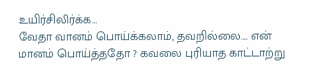உயிர்சிலிர்க்க…
வேதா வானம் பொய்க்கலாம், தவறில்லை.... என் மானம் பொய்த்ததோ ? கவலை புரியாத காட்டாற்று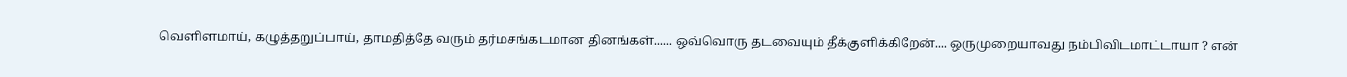வெளிளமாய், கழுத்தறுப்பாய், தாமதித்தே வரும் தர்மசங்கடமான தினங்கள்...... ஒவ்வொரு தடவையும் தீக்குளிக்கிறேன்.... ஒருமுறையாவது நம்பிவிடமாட்டாயா ? என்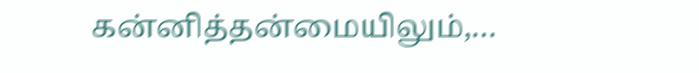கன்னித்தன்மையிலும்,…